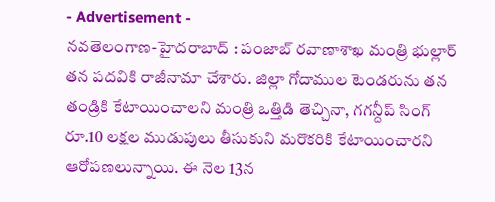- Advertisement -
నవతెలంగాణ-హైదరాబాద్ : పంజాబ్ రవాణాశాఖ మంత్రి భుల్లార్ తన పదవికి రాజీనామా చేశారు. జిల్లా గోదాముల టెండరును తన తండ్రికి కేటాయించాలని మంత్రి ఒత్తిడి తెచ్చినా, గగన్దీప్ సింగ్ రూ.10 లక్షల ముడుపులు తీసుకుని మరొకరికి కేటాయించారని ఆరోపణలున్నాయి. ఈ నెల 13న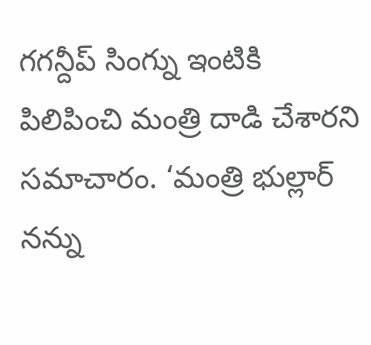గగన్దీప్ సింగ్ను ఇంటికి పిలిపించి మంత్రి దాడి చేశారని సమాచారం. ‘మంత్రి భుల్లార్ నన్ను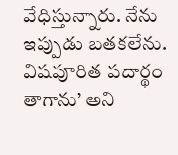వేధిస్తున్నారు. నేను ఇప్పుడు బతకలేను. విషపూరిత పదార్థం తాగాను’ అని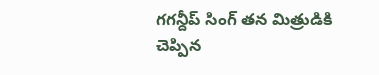గగన్దీప్ సింగ్ తన మిత్రుడికి చెప్పిన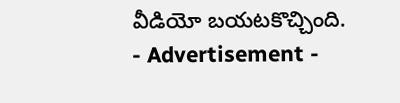వీడియో బయటకొచ్చింది.
- Advertisement -